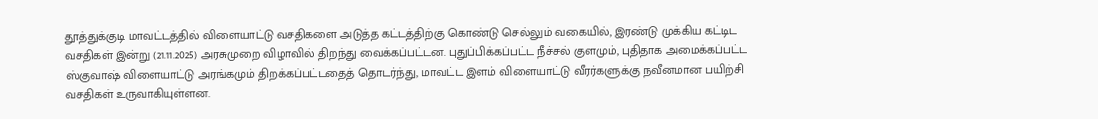தூத்துக்குடி மாவட்டத்தில் விளையாட்டு வசதிகளை அடுத்த கட்டத்திற்கு கொண்டு செல்லும் வகையில், இரண்டு முக்கிய கட்டிட வசதிகள் இன்று (21.11.2025) அரசுமுறை விழாவில் திறந்து வைக்கப்பட்டன. புதுப்பிக்கப்பட்ட நீச்சல் குளமும், புதிதாக அமைக்கப்பட்ட ஸ்குவாஷ் விளையாட்டு அரங்கமும் திறக்கப்பட்டதைத் தொடர்ந்து, மாவட்ட இளம் விளையாட்டு வீரர்களுக்கு நவீனமான பயிற்சி வசதிகள் உருவாகியுள்ளன.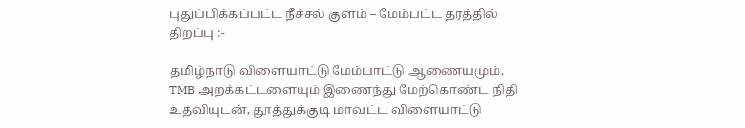புதுப்பிக்கப்பட்ட நீச்சல் குளம் – மேம்பட்ட தரத்தில் திறப்பு :-

தமிழ்நாடு விளையாட்டு மேம்பாட்டு ஆணையமும், TMB அறக்கட்டளையும் இணைந்து மேற்கொண்ட நிதி உதவியுடன், தூத்துக்குடி மாவட்ட விளையாட்டு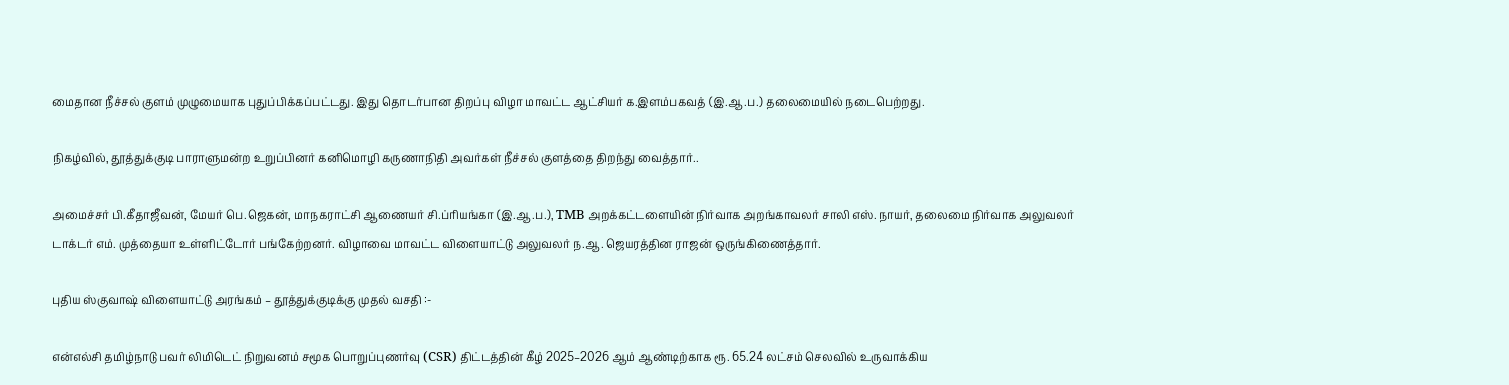மைதான நீச்சல் குளம் முழுமையாக புதுப்பிக்கப்பட்டது. இது தொடர்பான திறப்பு விழா மாவட்ட ஆட்சியர் க.இளம்பகவத் (இ.ஆ.ப.) தலைமையில் நடைபெற்றது.

நிகழ்வில், தூத்துக்குடி பாராளுமன்ற உறுப்பினர் கனிமொழி கருணாநிதி அவர்கள் நீச்சல் குளத்தை திறந்து வைத்தார்..

அமைச்சர் பி.கீதாஜீவன், மேயர் பெ.ஜெகன், மாநகராட்சி ஆணையர் சி.ப்ரியங்கா (இ.ஆ.ப.), TMB அறக்கட்டளையின் நிர்வாக அறங்காவலர் சாலி எஸ். நாயர், தலைமை நிர்வாக அலுவலர் டாக்டர் எம். முத்தையா உள்ளிட்டோர் பங்கேற்றனர். விழாவை மாவட்ட விளையாட்டு அலுவலர் ந.ஆ. ஜெயரத்தின ராஜன் ஒருங்கிணைத்தார்.

புதிய ஸ்குவாஷ் விளையாட்டு அரங்கம் – தூத்துக்குடிக்கு முதல் வசதி :-

என்எல்சி தமிழ்நாடு பவர் லிமிடெட் நிறுவனம் சமூக பொறுப்புணர்வு (CSR) திட்டத்தின் கீழ் 2025–2026 ஆம் ஆண்டிற்காக ரூ. 65.24 லட்சம் செலவில் உருவாக்கிய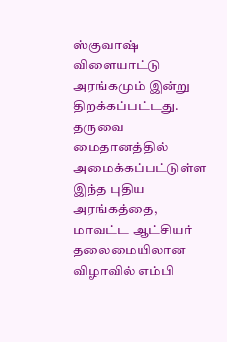ஸ்குவாஷ் விளையாட்டு அரங்கமும் இன்று திறக்கப்பட்டது. தருவை மைதானத்தில் அமைக்கப்பட்டுள்ள இந்த புதிய அரங்கத்தை, மாவட்ட ஆட்சியர் தலைமையிலான விழாவில் எம்பி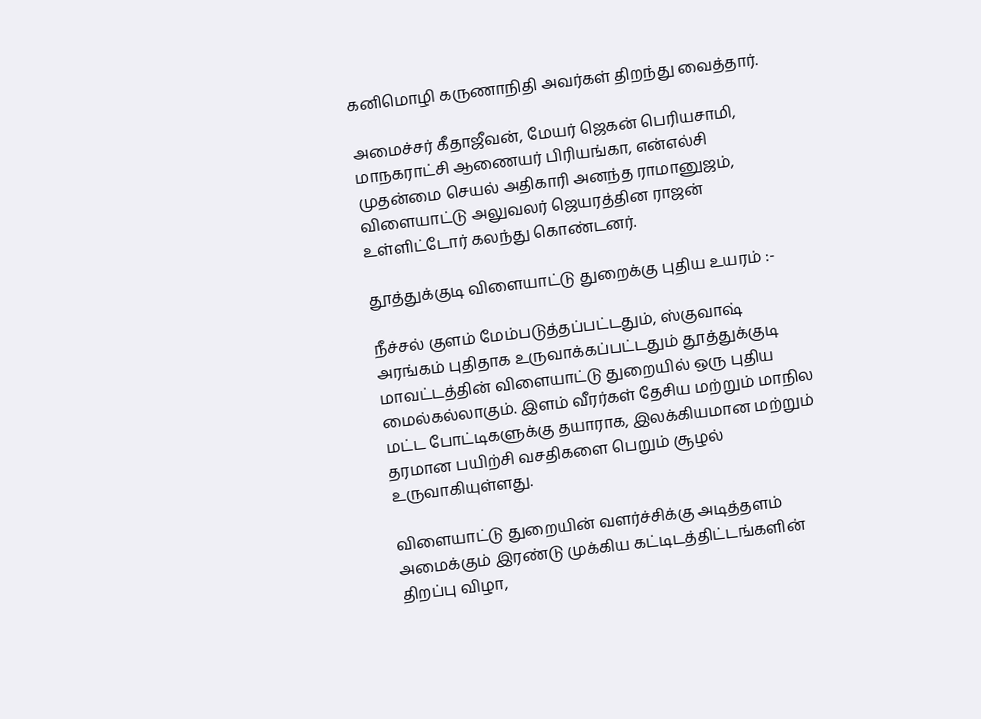கனிமொழி கருணாநிதி அவர்கள் திறந்து வைத்தார்.

அமைச்சர் கீதாஜீவன், மேயர் ஜெகன் பெரியசாமி, மாநகராட்சி ஆணையர் பிரியங்கா, என்எல்சி முதன்மை செயல் அதிகாரி அனந்த ராமானுஜம், விளையாட்டு அலுவலர் ஜெயரத்தின ராஜன் உள்ளிட்டோர் கலந்து கொண்டனர்.

தூத்துக்குடி விளையாட்டு துறைக்கு புதிய உயரம் :-

நீச்சல் குளம் மேம்படுத்தப்பட்டதும், ஸ்குவாஷ் அரங்கம் புதிதாக உருவாக்கப்பட்டதும் தூத்துக்குடி மாவட்டத்தின் விளையாட்டு துறையில் ஒரு புதிய மைல்கல்லாகும். இளம் வீரர்கள் தேசிய மற்றும் மாநில மட்ட போட்டிகளுக்கு தயாராக, இலக்கியமான மற்றும் தரமான பயிற்சி வசதிகளை பெறும் சூழல் உருவாகியுள்ளது.

விளையாட்டு துறையின் வளர்ச்சிக்கு அடித்தளம் அமைக்கும் இரண்டு முக்கிய கட்டிடத்திட்டங்களின் திறப்பு விழா,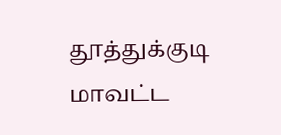தூத்துக்குடி மாவட்ட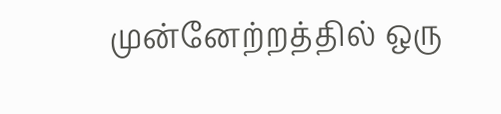முன்னேற்றத்தில் ஒரு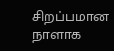சிறப்பமான நாளாக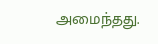அமைந்தது.